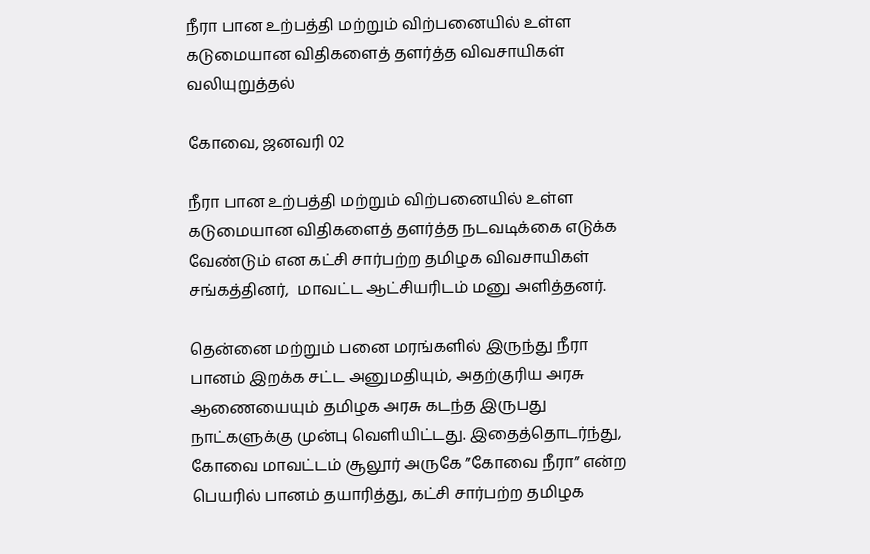நீரா பான உற்பத்தி மற்றும் விற்பனையில் உள்ள கடுமையான விதிகளைத் தளர்த்த விவசாயிகள் வலியுறுத்தல்

கோவை, ஜனவரி 02

நீரா பான உற்பத்தி மற்றும் விற்பனையில் உள்ள கடுமையான விதிகளைத் தளர்த்த நடவடிக்கை எடுக்க வேண்டும் என கட்சி சார்பற்ற தமிழக விவசாயிகள் சங்கத்தினர்,  மாவட்ட ஆட்சியரிடம் மனு அளித்தனர்.

தென்னை மற்றும் பனை மரங்களில் இருந்து நீரா பானம் இறக்க சட்ட அனுமதியும், அதற்குரிய அரசு ஆணையையும் தமிழக அரசு கடந்த இருபது நாட்களுக்கு முன்பு வெளியிட்டது. இதைத்தொடர்ந்து, கோவை மாவட்டம் சூலூர் அருகே ”கோவை நீரா” என்ற பெயரில் பானம் தயாரித்து, கட்சி சார்பற்ற தமிழக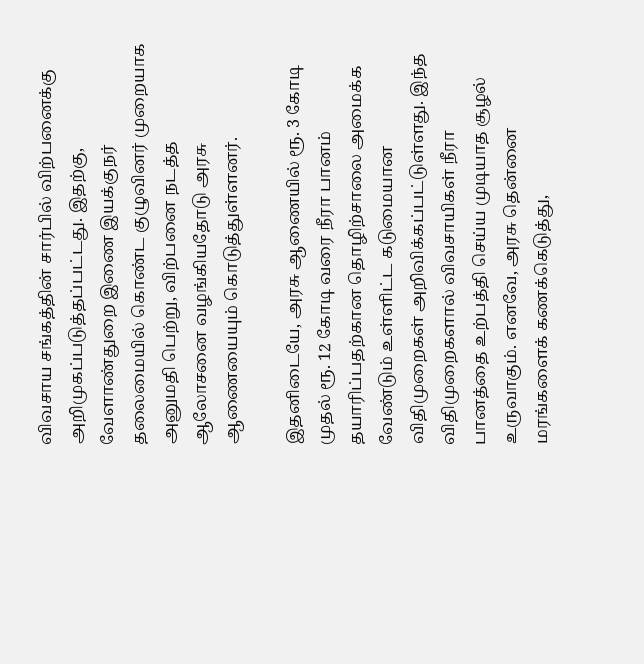விவசாய சங்கத்தின் சார்பில் விற்பனைக்கு அறிமுகப்படுத்தப்பட்டது. இதற்கு, வேளாண்துறை இணை இயக்குநர் தலைமையில் கொண்ட குழுவினர் முறையாக அனுமதி பெற்று, விற்பனை நடத்த ஆலோசனை வழங்கியதோடு அரசு ஆணையையும் கொடுத்துள்ளனர்.

இதனிடையே, அரசு ஆணையில் ரூ. 3 கோடி முதல் ரூ. 12 கோடி வரை நீரா பானம் தயாரிப்பதற்கான தொழிற்சாலை அமைக்க வேண்டும் உள்ளிட்ட கடுமையான விதிமுறைகள் அறிவிக்கப்பட்டுள்ளது. இந்த விதிமுறைகளால் விவசாயிகள் நீரா பானத்தை உற்பத்தி செய்ய முடியாத சூழல் உருவாகும். எனவே, அரசு தென்னை மரங்களைக் கணக்கெடுத்து,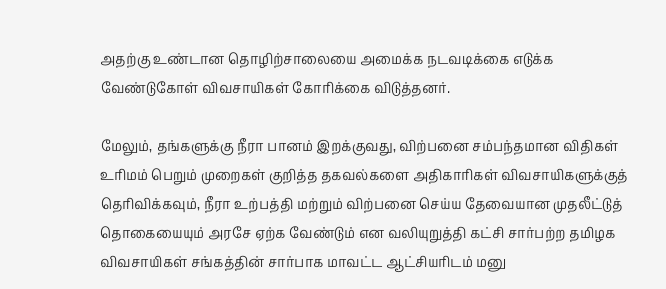அதற்கு உண்டான தொழிற்சாலையை அமைக்க நடவடிக்கை எடுக்க வேண்டுகோள் விவசாயிகள் கோரிக்கை விடுத்தனர்.

மேலும், தங்களுக்கு நீரா பானம் இறக்குவது, விற்பனை சம்பந்தமான விதிகள் உரிமம் பெறும் முறைகள் குறித்த தகவல்களை அதிகாரிகள் விவசாயிகளுக்குத் தெரிவிக்கவும், நீரா உற்பத்தி மற்றும் விற்பனை செய்ய தேவையான முதலீட்டுத் தொகையையும் அரசே ஏற்க வேண்டும் என வலியுறுத்தி கட்சி சார்பற்ற தமிழக விவசாயிகள் சங்கத்தின் சார்பாக மாவட்ட ஆட்சியரிடம் மனு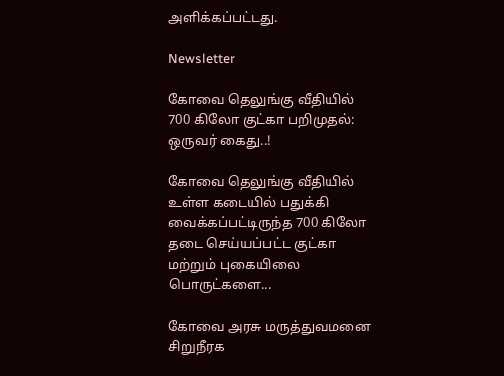அளிக்கப்பட்டது.

Newsletter

கோவை தெலுங்கு வீதியில் 700 கிலோ குட்கா பறிமுதல்: ஒருவர் கைது..!

கோவை தெலுங்கு வீதியில் உள்ள கடையில் பதுக்கி வைக்கப்பட்டிருந்த 700 கிலோ தடை செய்யப்பட்ட குட்கா மற்றும் புகையிலை பொருட்களை...

கோவை அரசு மருத்துவமனை சிறுநீரக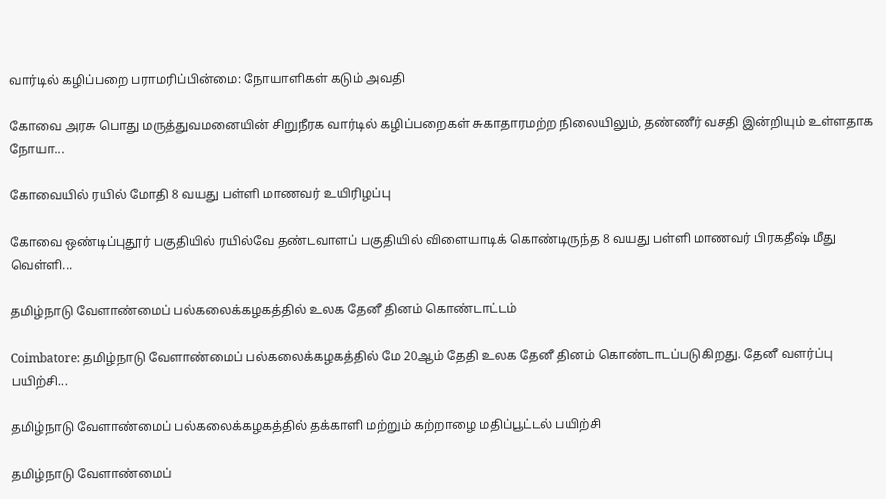வார்டில் கழிப்பறை பராமரிப்பின்மை: நோயாளிகள் கடும் அவதி

கோவை அரசு பொது மருத்துவமனையின் சிறுநீரக வார்டில் கழிப்பறைகள் சுகாதாரமற்ற நிலையிலும், தண்ணீர் வசதி இன்றியும் உள்ளதாக நோயா...

கோவையில் ரயில் மோதி 8 வயது பள்ளி மாணவர் உயிரிழப்பு

கோவை ஒண்டிப்புதூர் பகுதியில் ரயில்வே தண்டவாளப் பகுதியில் விளையாடிக் கொண்டிருந்த 8 வயது பள்ளி மாணவர் பிரகதீஷ் மீது வெள்ளி...

தமிழ்நாடு வேளாண்மைப் பல்கலைக்கழகத்தில் உலக தேனீ தினம் கொண்டாட்டம்

Coimbatore: தமிழ்நாடு வேளாண்மைப் பல்கலைக்கழகத்தில் மே 20ஆம் தேதி உலக தேனீ தினம் கொண்டாடப்படுகிறது. தேனீ வளர்ப்பு பயிற்சி...

தமிழ்நாடு வேளாண்மைப் பல்கலைக்கழகத்தில் தக்காளி மற்றும் கற்றாழை மதிப்பூட்டல் பயிற்சி

தமிழ்நாடு வேளாண்மைப்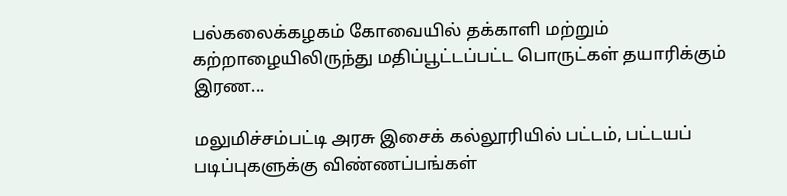பல்கலைக்கழகம் கோவையில் தக்காளி மற்றும் கற்றாழையிலிருந்து மதிப்பூட்டப்பட்ட பொருட்கள் தயாரிக்கும் இரண...

மலுமிச்சம்பட்டி அரசு இசைக் கல்லூரியில் பட்டம், பட்டயப் படிப்புகளுக்கு விண்ணப்பங்கள்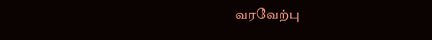வரவேற்பு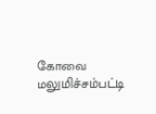கோவை மலுமிச்சம்பட்டி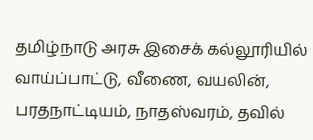தமிழ்நாடு அரசு இசைக் கல்லூரியில் வாய்ப்பாட்டு, வீணை, வயலின், பரதநாட்டியம், நாதஸ்வரம், தவில்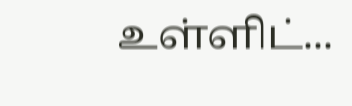உள்ளிட்...